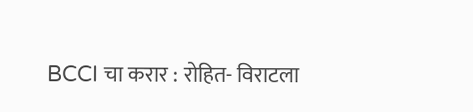BCCI चा करार : रोहित- विराटला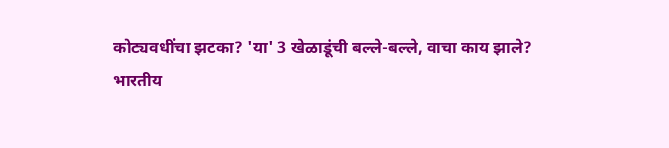कोट्यवधींचा झटका? 'या' 3 खेळाडूंची बल्ले-बल्ले, वाचा काय झाले?
भारतीय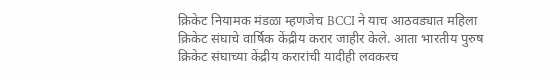क्रिकेट नियामक मंडळा म्हणजेच BCCI ने याच आठवड्यात महिला क्रिकेट संघाचे वार्षिक केंद्रीय करार जाहीर केले. आता भारतीय पुरुष क्रिकेट संघाच्या केंद्रीय करारांची यादीही लवकरच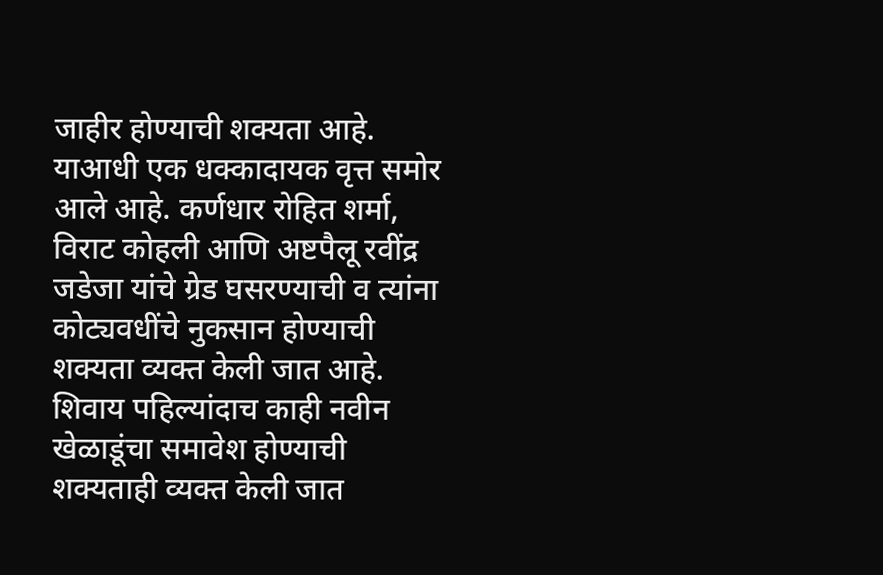जाहीर होण्याची शक्यता आहे. याआधी एक धक्कादायक वृत्त समोर आले आहे. कर्णधार रोहित शर्मा, विराट कोहली आणि अष्टपैलू रवींद्र जडेजा यांचे ग्रेड घसरण्याची व त्यांना कोट्यवधींचे नुकसान होण्याची शक्यता व्यक्त केली जात आहे. शिवाय पहिल्यांदाच काही नवीन खेळाडूंचा समावेश होण्याची शक्यताही व्यक्त केली जात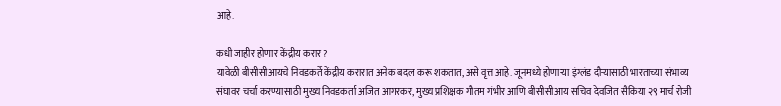आहे.

कधी जाहीर होणार केंद्रीय करार?
यावेळी बीसीसीआयचे निवडकर्ते केंद्रीय करारात अनेक बदल करू शकतात, असे वृत्त आहे. जूनमध्ये होणाऱ्या इंग्लंड दौऱ्यासाठी भारताच्या संभाव्य संघावर चर्चा करण्यासाठी मुख्य निवडकर्ता अजित आगरकर, मुख्य प्रशिक्षक गौतम गंभीर आणि बीसीसीआय सचिव देवजित सैकिया २९ मार्च रोजी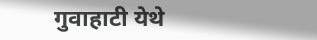गुवाहाटी येथे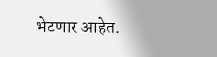भेटणार आहेत.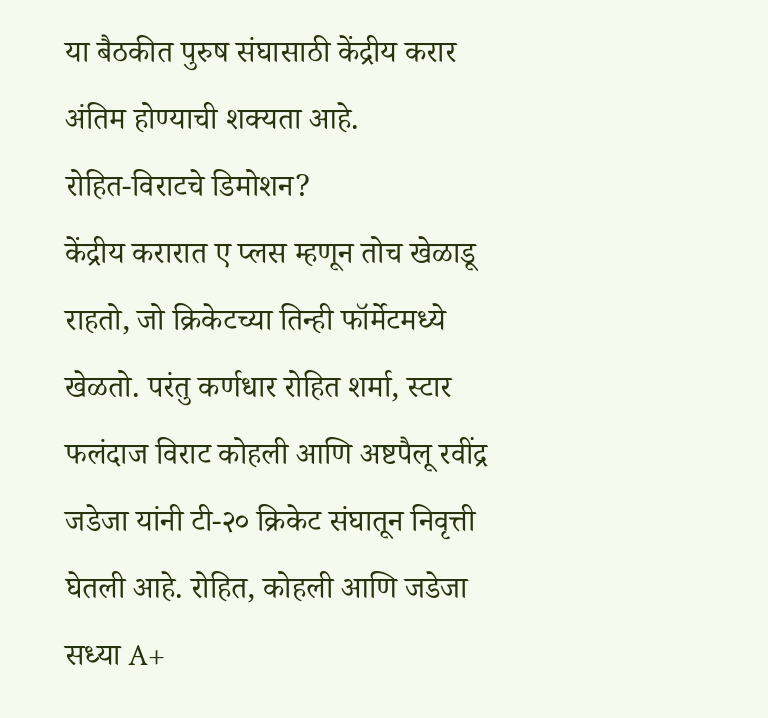या बैठकीत पुरुष संघासाठी केंद्रीय करार अंतिम होण्याची शक्यता आहे.
रोहित-विराटचे डिमोशन?
केंद्रीय करारात ए प्लस म्हणून तोच खेळाडू राहतो, जो क्रिकेटच्या तिन्ही फॉर्मेटमध्ये खेळतो. परंतु कर्णधार रोहित शर्मा, स्टार फलंदाज विराट कोहली आणि अष्टपैलू रवींद्र जडेजा यांनी टी-२० क्रिकेट संघातून निवृत्ती घेतली आहे. रोहित, कोहली आणि जडेजा सध्या A+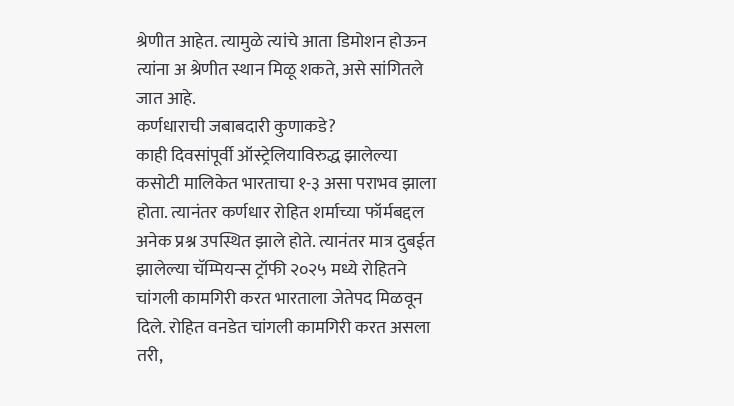श्रेणीत आहेत. त्यामुळे त्यांचे आता डिमोशन होऊन त्यांना अ श्रेणीत स्थान मिळू शकते, असे सांगितले जात आहे.
कर्णधाराची जबाबदारी कुणाकडे?
काही दिवसांपूर्वी ऑस्ट्रेलियाविरुद्ध झालेल्या कसोटी मालिकेत भारताचा १-३ असा पराभव झाला होता. त्यानंतर कर्णधार रोहित शर्माच्या फॉर्मबद्दल अनेक प्रश्न उपस्थित झाले होते. त्यानंतर मात्र दुबईत झालेल्या चॅम्पियन्स ट्रॉफी २०२५ मध्ये रोहितने चांगली कामगिरी करत भारताला जेतेपद मिळवून दिले. रोहित वनडेत चांगली कामगिरी करत असला तरी,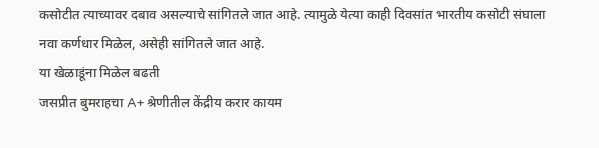कसोटीत त्याच्यावर दबाव असल्याचे सांगितले जात आहे. त्यामुळे येत्या काही दिवसांत भारतीय कसोटी संघाला नवा कर्णधार मिळेल, असेही सांगितले जात आहे.
या खेळाडूंना मिळेल बढती
जसप्रीत बुमराहचा A+ श्रेणीतील केंद्रीय करार कायम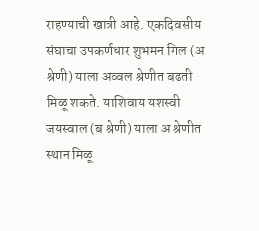राहण्याची खात्री आहे. एकदिवसीय संघाचा उपकर्णधार शुभमन गिल (अ श्रेणी) याला अव्वल श्रेणीत बढती मिळू शकते. याशिवाय यशस्वी जयस्वाल (ब श्रेणी) याला अ श्रेणीत स्थान मिळू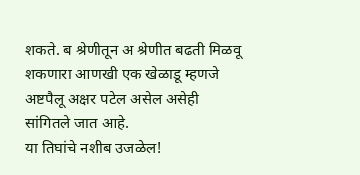शकते. ब श्रेणीतून अ श्रेणीत बढती मिळवू शकणारा आणखी एक खेळाडू म्हणजे अष्टपैलू अक्षर पटेल असेल असेही सांगितले जात आहे.
या तिघांचे नशीब उजळेल!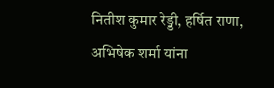नितीश कुमार रेड्डी, हर्षित राणा, अभिषेक शर्मा यांना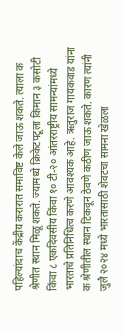पहिल्यांदाच केंद्रीय करारात समाविष्ट केले जाऊ शकते. त्याला क श्रेणीत स्थान मिळू शकते. ज्यामध्ये क्रिकेटपटूला किमान ३ कसोटी किंवा ८ एकदिवसीय किंवा १० टी-२० आंतरराष्ट्रीय सामन्यांमध्ये भारताचे प्रतिनिधित्व करणे आवश्यक आहे. ऋतुराज गायकवाड यांना क श्रेणीतील स्थान टिकवून ठेवणे कठीण जाऊ शकते. कारण त्यांनी जुलै २०२४ मध्ये भारतासाठी शेवटचा सामना खेळला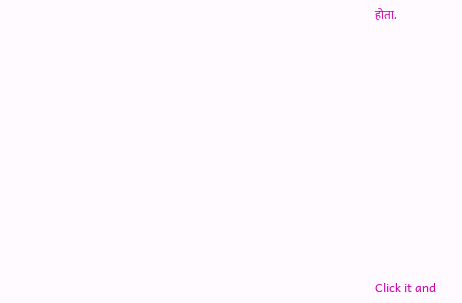होता.












Click it and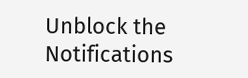Unblock the Notifications